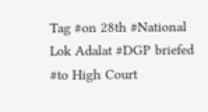Tag #on 28th #National Lok Adalat #DGP briefed #to High Court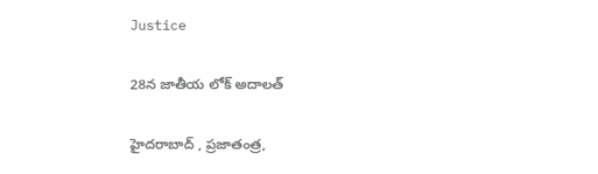Justice

28న జాతీయ లోక్ అదాలత్

హైదరాబాద్ , ప్ర‌జాతంత్ర‌,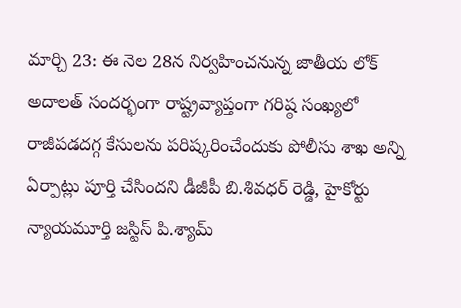మార్చి 23: ఈ నెల 28న నిర్వహించనున్న జాతీయ లోక్ అదాలత్ సందర్భంగా రాష్ట్రవ్యాప్తంగా గరిష్ఠ సంఖ్యలో రాజీపడదగ్గ కేసులను పరిష్కరించేందుకు పోలీసు శాఖ అన్ని ఏర్పాట్లు పూర్తి చేసిందని డీజీపీ బి.శివధర్ రెడ్డి, హైకోర్టు న్యాయమూర్తి జస్టిస్ పి.శ్యామ్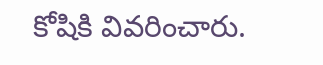కోషికి వివరించారు.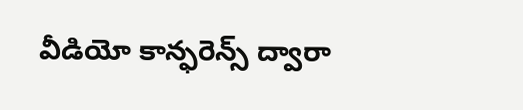వీడియో కాన్ఫరెన్స్ ద్వారా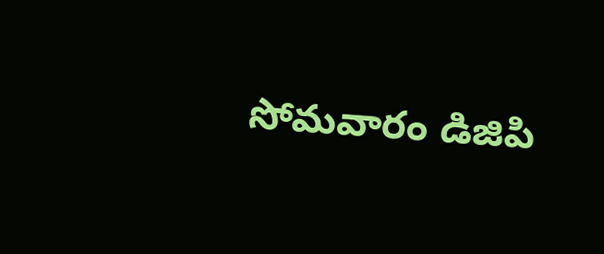సోమవారం డిజిపి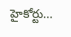హైకోర్టు…